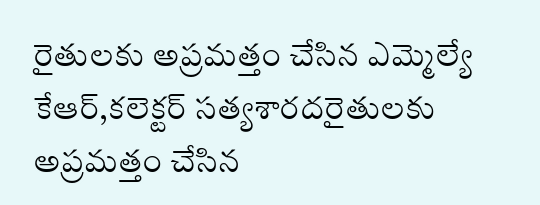రైతులకు అప్రమత్తం చేసిన ఎమ్మెల్యే కేఆర్,కలెక్టర్ సత్యశారదరైతులకు అప్రమత్తం చేసిన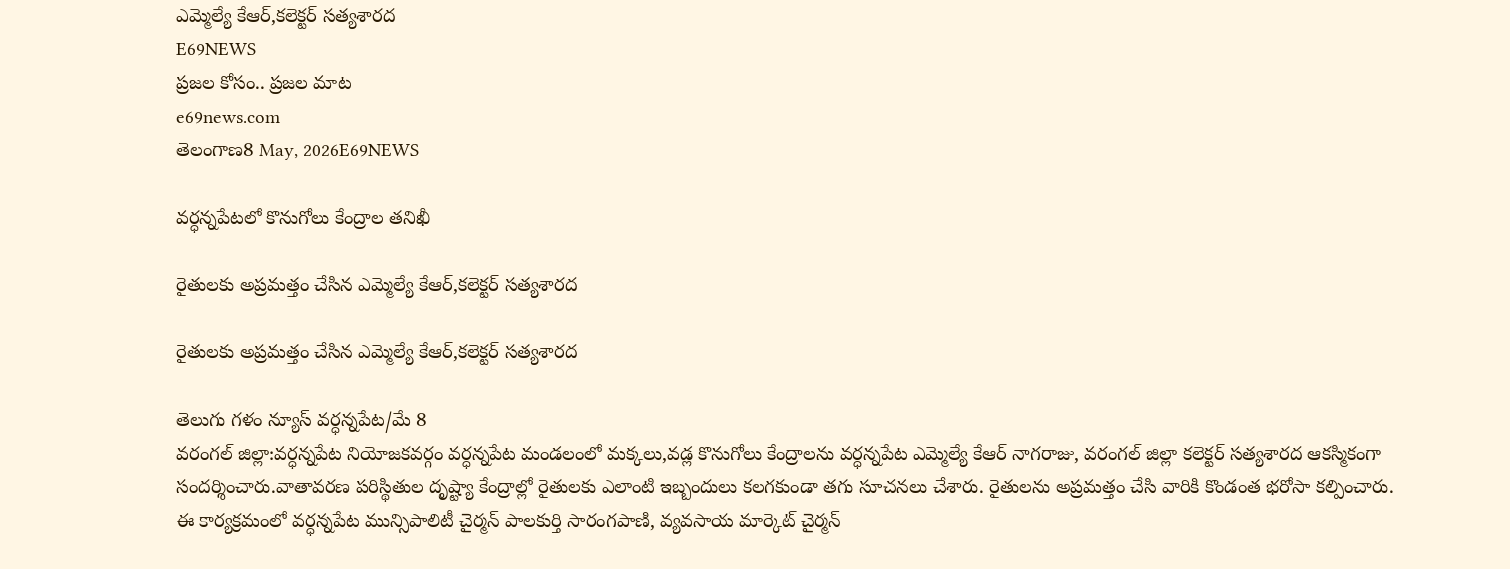ఎమ్మెల్యే కేఆర్,కలెక్టర్ సత్యశారద
E69NEWS
ప్రజల కోసం.. ప్రజల మాట
e69news.com
తెలంగాణ8 May, 2026E69NEWS

వర్ధన్నపేటలో కొనుగోలు కేంద్రాల తనిఖీ

రైతులకు అప్రమత్తం చేసిన ఎమ్మెల్యే కేఆర్,కలెక్టర్ సత్యశారద

రైతులకు అప్రమత్తం చేసిన ఎమ్మెల్యే కేఆర్,కలెక్టర్ సత్యశారద

తెలుగు గళం న్యూస్ వర్ధన్నపేట/మే 8
వరంగల్ జిల్లా:వర్ధన్నపేట నియోజకవర్గం వర్ధన్నపేట మండలంలో మక్కలు,వడ్ల కొనుగోలు కేంద్రాలను వర్ధన్నపేట ఎమ్మెల్యే కేఆర్ నాగరాజు, వరంగల్ జిల్లా కలెక్టర్ సత్యశారద ఆకస్మికంగా సందర్శించారు.వాతావరణ పరిస్థితుల దృష్ట్యా కేంద్రాల్లో రైతులకు ఎలాంటి ఇబ్బందులు కలగకుండా తగు సూచనలు చేశారు. రైతులను అప్రమత్తం చేసి వారికి కొండంత భరోసా కల్పించారు.
ఈ కార్యక్రమంలో వర్ధన్నపేట మున్సిపాలిటీ చైర్మన్ పాలకుర్తి సారంగపాణి, వ్యవసాయ మార్కెట్ చైర్మన్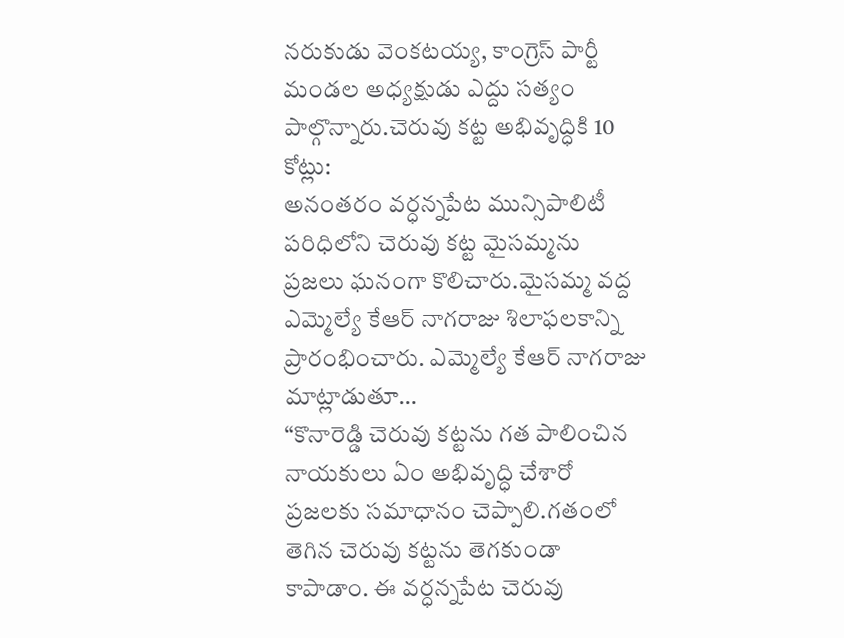నరుకుడు వెంకటయ్య, కాంగ్రెస్ పార్టీ మండల అధ్యక్షుడు ఎద్దు సత్యం పాల్గొన్నారు.చెరువు కట్ట అభివృద్ధికి 10 కోట్లు:
అనంతరం వర్ధన్నపేట మున్సిపాలిటీ పరిధిలోని చెరువు కట్ట మైసమ్మను ప్రజలు ఘనంగా కొలిచారు.మైసమ్మ వద్ద ఎమ్మెల్యే కేఆర్ నాగరాజు శిలాఫలకాన్ని ప్రారంభించారు. ఎమ్మెల్యే కేఆర్ నాగరాజు మాట్లాడుతూ…
“కొనారెడ్డి చెరువు కట్టను గత పాలించిన నాయకులు ఏం అభివృద్ధి చేశారో ప్రజలకు సమాధానం చెప్పాలి.గతంలో తెగిన చెరువు కట్టను తెగకుండా కాపాడాం. ఈ వర్ధన్నపేట చెరువు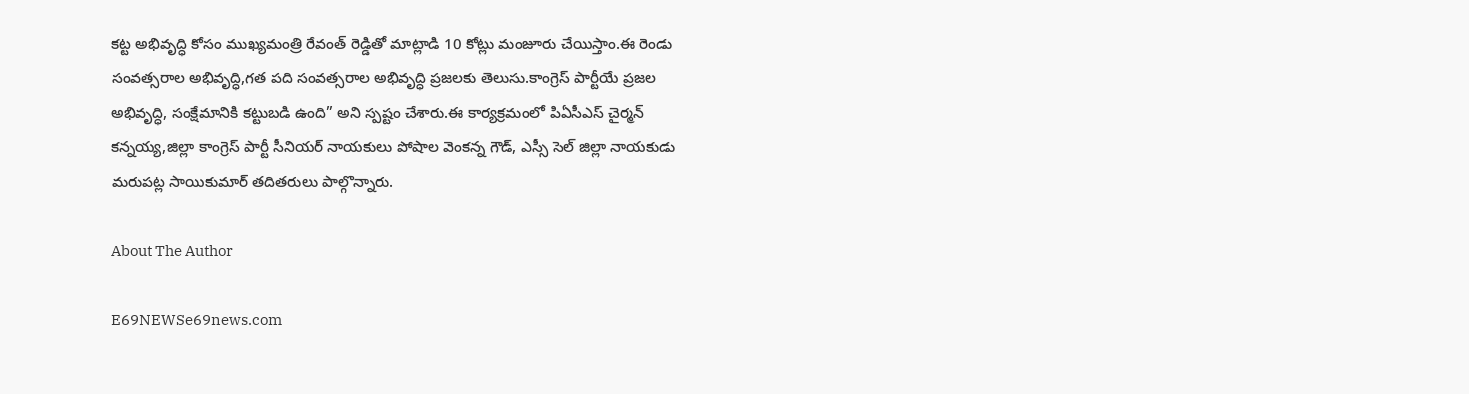కట్ట అభివృద్ధి కోసం ముఖ్యమంత్రి రేవంత్ రెడ్డితో మాట్లాడి 10 కోట్లు మంజూరు చేయిస్తాం.ఈ రెండు సంవత్సరాల అభివృద్ధి,గత పది సంవత్సరాల అభివృద్ధి ప్రజలకు తెలుసు.కాంగ్రెస్ పార్టీయే ప్రజల అభివృద్ధి, సంక్షేమానికి కట్టుబడి ఉంది” అని స్పష్టం చేశారు.ఈ కార్యక్రమంలో పిఏసీఎస్ చైర్మన్ కన్నయ్య,జిల్లా కాంగ్రెస్ పార్టీ సీనియర్ నాయకులు పోషాల వెంకన్న గౌడ్, ఎస్సీ సెల్ జిల్లా నాయకుడు మరుపట్ల సాయికుమార్ తదితరులు పాల్గొన్నారు.

About The Author

E69NEWSe69news.com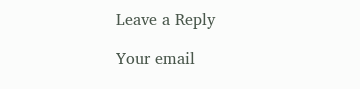Leave a Reply

Your email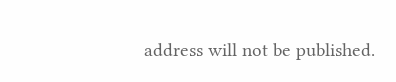address will not be published.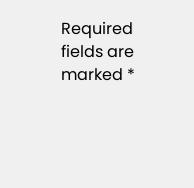Required fields are marked *